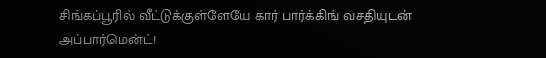சிங்கப்பூரில் வீட்டுக்குள்ளேயே கார் பார்க்கிங் வசதியுடன் அப்பார்மென்ட்!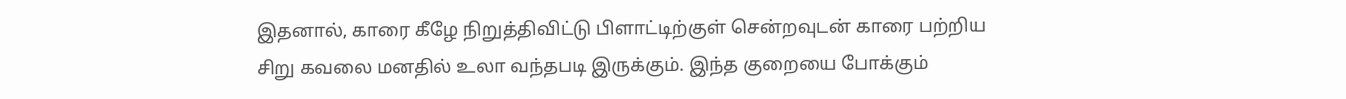இதனால், காரை கீழே நிறுத்திவிட்டு பிளாட்டிற்குள் சென்றவுடன் காரை பற்றிய சிறு கவலை மனதில் உலா வந்தபடி இருக்கும். இந்த குறையை போக்கும்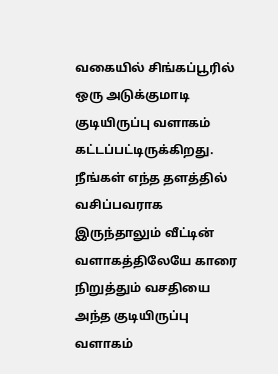வகையில் சிங்கப்பூரில் ஒரு அடுக்குமாடி குடியிருப்பு வளாகம் கட்டப்பட்டிருக்கிறது. நீங்கள் எந்த தளத்தில் வசிப்பவராக இருந்தாலும் வீட்டின் வளாகத்திலேயே காரை நிறுத்தும் வசதியை அந்த குடியிருப்பு வளாகம்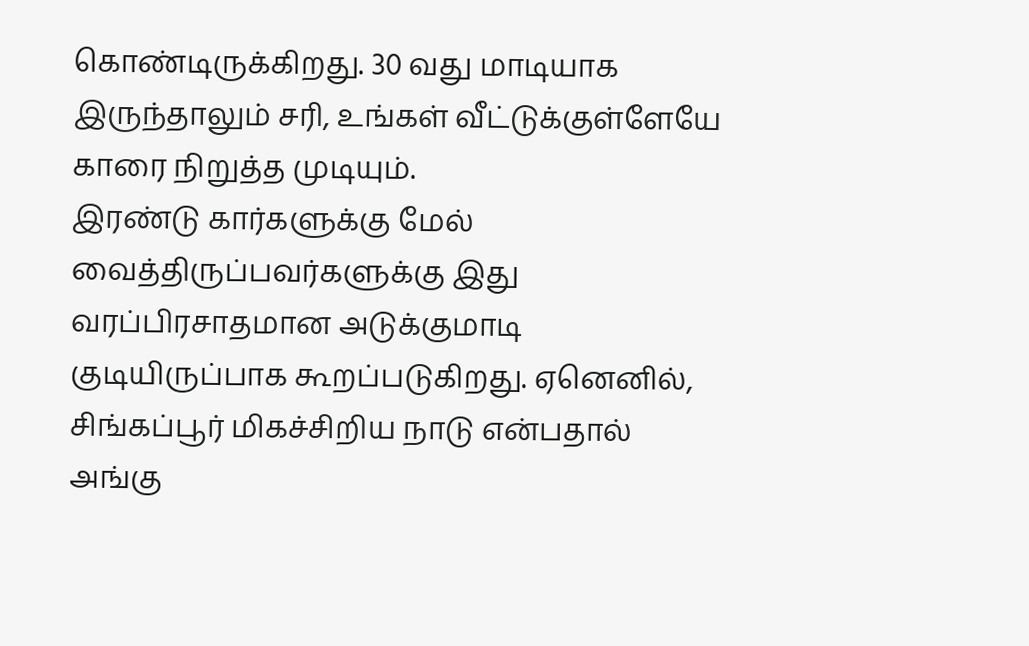கொண்டிருக்கிறது. 30 வது மாடியாக இருந்தாலும் சரி, உங்கள் வீட்டுக்குள்ளேயே காரை நிறுத்த முடியும்.
இரண்டு கார்களுக்கு மேல் வைத்திருப்பவர்களுக்கு இது வரப்பிரசாதமான அடுக்குமாடி குடியிருப்பாக கூறப்படுகிறது. ஏனெனில், சிங்கப்பூர் மிகச்சிறிய நாடு என்பதால் அங்கு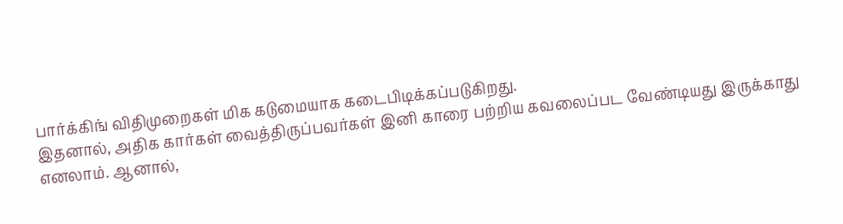பார்க்கிங் விதிமுறைகள் மிக கடுமையாக கடைபிடிக்கப்படுகிறது.
இதனால், அதிக கார்கள் வைத்திருப்பவர்கள் இனி காரை பற்றிய கவலைப்பட வேண்டியது இருக்காது எனலாம். ஆனால்,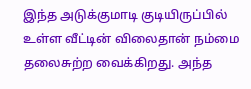இந்த அடுக்குமாடி குடியிருப்பில் உள்ள வீட்டின் விலைதான் நம்மை தலைசுற்ற வைக்கிறது. அந்த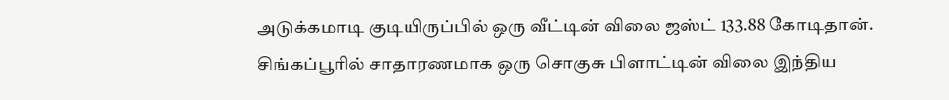அடுக்கமாடி குடியிருப்பில் ஒரு வீட்டின் விலை ஜஸ்ட் 133.88 கோடிதான். சிங்கப்பூரில் சாதாரணமாக ஒரு சொகுசு பிளாட்டின் விலை இந்திய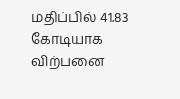மதிப்பில் 41.83 கோடியாக விற்பனை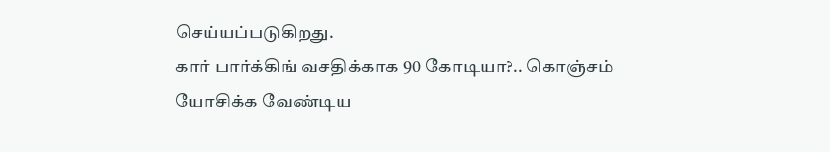செய்யப்படுகிறது.
கார் பார்க்கிங் வசதிக்காக 90 கோடியா?.. கொஞ்சம் யோசிக்க வேண்டிய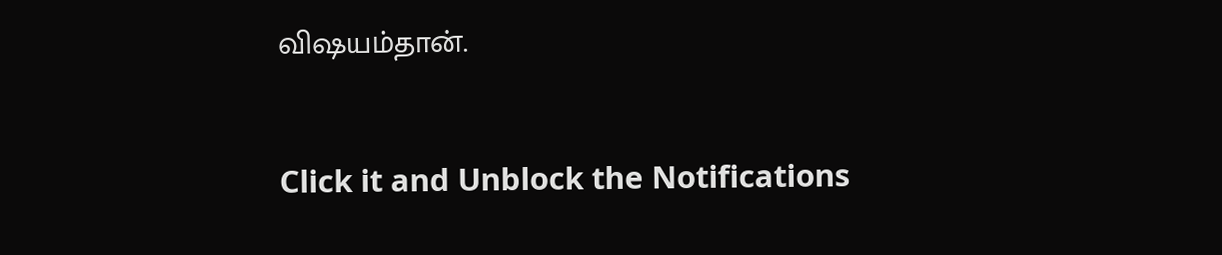விஷயம்தான்.


Click it and Unblock the Notifications